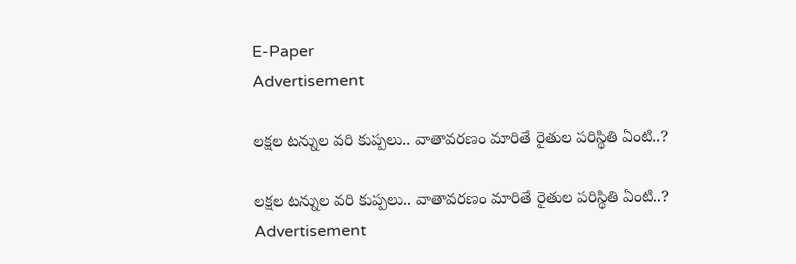E-Paper
Advertisement

లక్షల టన్నుల వరి కుప్పలు.. వాతావరణం మారితే రైతుల పరిస్థితి ఏంటి..?

లక్షల టన్నుల వరి కుప్పలు.. వాతావరణం మారితే రైతుల పరిస్థితి ఏంటి..?
Advertisement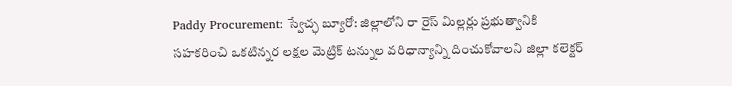Paddy Procurement: స్వేచ్ఛ బ్యూరో: జిల్లాలోని రా రైస్ మిల్లర్లు ప్రభుత్వానికి సహకరించి ఒకటిన్నర లక్షల మెట్రిక్ టన్నుల వరిధాన్యాన్ని దించుకోవాలని జిల్లా కలెక్టర్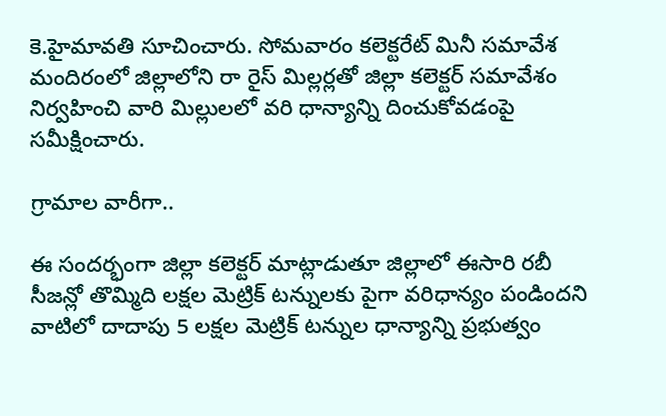కె.హైమావతి సూచించారు. సోమవారం కలెక్టరేట్ మినీ సమావేశ మందిరంలో జిల్లాలోని రా రైస్ మిల్లర్లతో జిల్లా కలెక్టర్ సమావేశం నిర్వహించి వారి మిల్లులలో వరి ధాన్యాన్ని దించుకోవడంపై సమీక్షించారు.

గ్రామాల వారీగా..

ఈ సందర్భంగా జిల్లా కలెక్టర్ మాట్లాడుతూ జిల్లాలో ఈసారి రబీ సీజన్లో తొమ్మిది లక్షల మెట్రిక్ టన్నులకు పైగా వరిధాన్యం పండిందని వాటిలో దాదాపు 5 లక్షల మెట్రిక్ టన్నుల ధాన్యాన్ని ప్రభుత్వం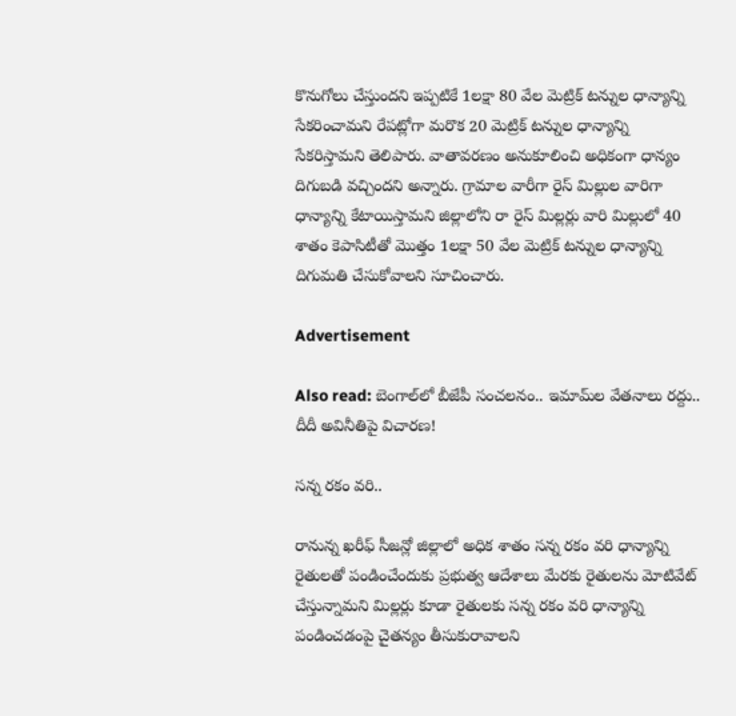కొనుగోలు చేస్తుందని ఇప్పటికే 1లక్షా 80 వేల మెట్రిక్ టన్నుల ధాన్యాన్ని సేకరించామని రేపట్లోగా మరొక 20 మెట్రిక్ టన్నుల ధాన్యాన్ని సేకరిస్తామని తెలిపారు. వాతావరణం అనుకూలించి అధికంగా ధాన్యం దిగుబడి వచ్చిందని అన్నారు. గ్రామాల వారీగా రైస్ మిల్లుల వారిగా ధాన్యాన్ని కేటాయిస్తామని జిల్లాలోని రా రైస్ మిల్లర్లు వారి మిల్లులో 40 శాతం కెపాసిటీతో మొత్తం 1లక్షా 50 వేల మెట్రిక్ టన్నుల ధాన్యాన్ని దిగుమతి చేసుకోవాలని సూచించారు.

Advertisement

Also read: బెంగాల్‌లో బీజేపీ సంచలనం.. ఇమామ్‌ల వేతనాలు రద్దు.. దీదీ అవినీతిపై విచారణ!

సన్న రకం వరి..

రానున్న ఖరీఫ్ సీజన్లో జిల్లాలో అధిక శాతం సన్న రకం వరి ధాన్యాన్ని రైతులతో పండించేందుకు ప్రభుత్వ ఆదేశాలు మేరకు రైతులను మోటివేట్ చేస్తున్నామని మిల్లర్లు కూడా రైతులకు సన్న రకం వరి ధాన్యాన్ని పండించడంపై చైతన్యం తీసుకురావాలని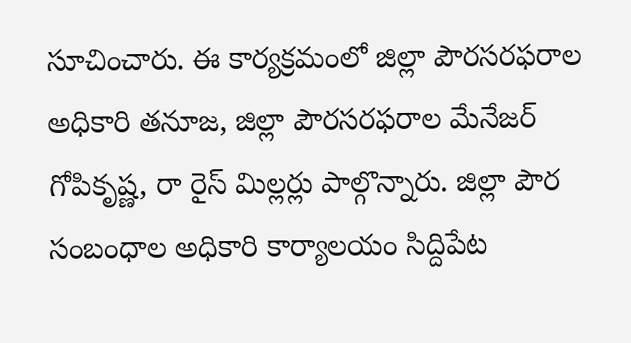సూచించారు. ఈ కార్యక్రమంలో జిల్లా పౌరసరఫరాల అధికారి తనూజ, జిల్లా పౌరసరఫరాల మేనేజర్ గోపికృష్ణ, రా రైస్ మిల్లర్లు పాల్గొన్నారు. జిల్లా పౌర సంబంధాల అధికారి కార్యాలయం సిద్దిపేట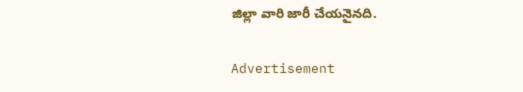జిల్లా వారి జారీ చేయనైనది.

Advertisement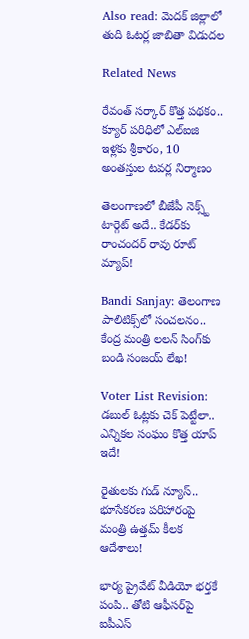Also read: మెదక్ జిల్లాలో తుది ఓటర్ల జాబితా విడుదల

Related News

రేవంత్ సర్కార్ కొత్త పథకం.. క్యూర్ పరిధిలో ఎల్ఐజి ఇళ్లకు శ్రీకారం, 10 అంతస్తుల టవర్ల నిర్మాణం

తెలంగాణలో బీజేపీ నెక్స్ట్ టార్గెట్ అదే.. కేడర్‌కు రాంచందర్ రావు రూట్ మ్యాప్!

Bandi Sanjay: తెలంగాణ పాలిటిక్స్‌లో సంచలనం.. కేంద్ర మంత్రి లలన్ సింగ్‌కు బండి సంజయ్ లేఖ!

Voter List Revision: డబుల్ ఓట్లకు చెక్ పెట్టేలా.. ఎన్నికల సంఘం కొత్త యాప్ ఇదే!

రైతులకు గుడ్ న్యూస్.. భూసేకరణ పరిహారంపై మంత్రి ఉత్తమ్ కీలక ఆదేశాలు!

భార్య ప్రైవేట్ వీడియో భర్తకే పంపి.. తోటి ఆఫీసర్‌పై ఐపీఎస్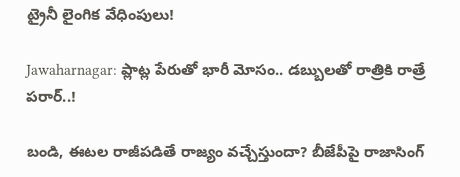ట్రైనీ లైంగిక వేధింపులు!

Jawaharnagar: ప్లాట్ల పేరుతో భారీ మోసం.. డబ్బులతో రాత్రికి రాత్రే పరార్..!

బండి, ఈటల రాజీపడితే రాజ్యం వచ్చేస్తుందా? బీజేపీపై రాజాసింగ్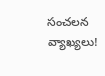సంచలన వ్యాఖ్యలు!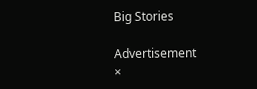Big Stories

Advertisement
×